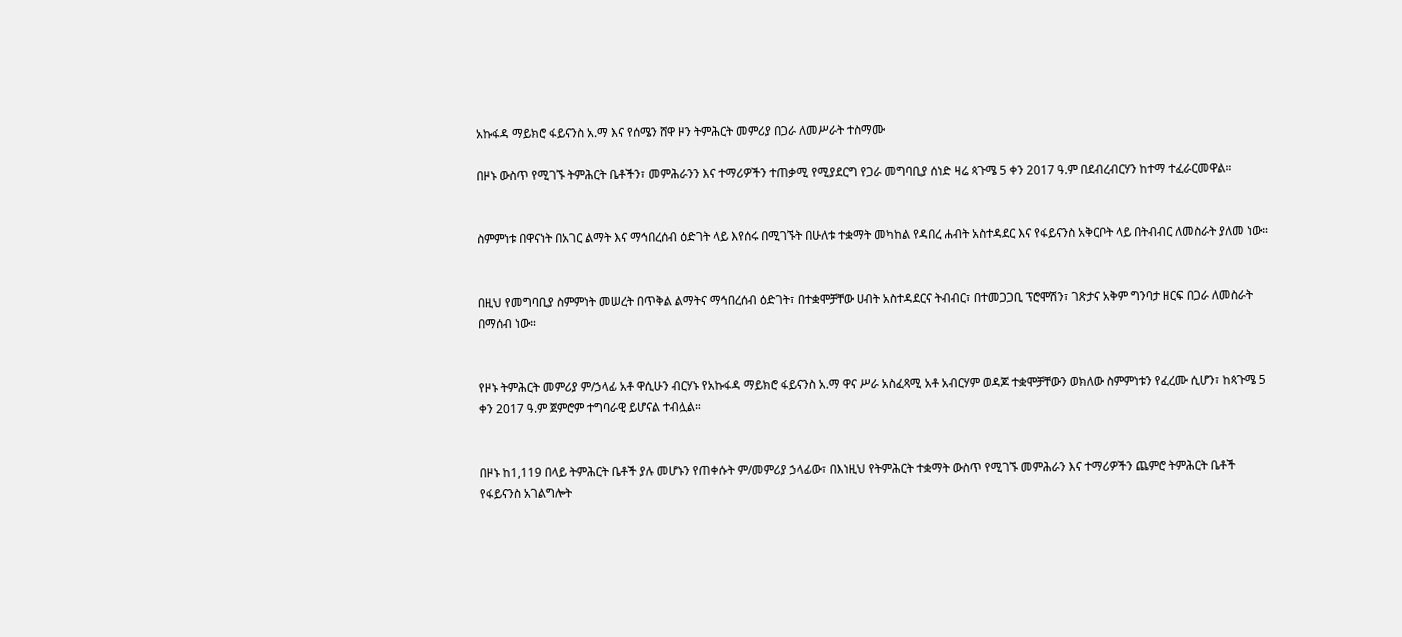አኩፋዳ ማይክሮ ፋይናንስ አ.ማ እና የሰሜን ሸዋ ዞን ትምሕርት መምሪያ በጋራ ለመሥራት ተስማሙ

በዞኑ ውስጥ የሚገኙ ትምሕርት ቤቶችን፣ መምሕራንን እና ተማሪዎችን ተጠቃሚ የሚያደርግ የጋራ መግባቢያ ሰነድ ዛሬ ጳጉሜ 5 ቀን 2017 ዓ.ም በደብረብርሃን ከተማ ተፈራርመዋል።


ስምምነቱ በዋናነት በአገር ልማት እና ማኅበረሰብ ዕድገት ላይ እየሰሩ በሚገኙት በሁለቱ ተቋማት መካከል የዳበረ ሐብት አስተዳደር እና የፋይናንስ አቅርቦት ላይ በትብብር ለመስራት ያለመ ነው።


በዚህ የመግባቢያ ስምምነት መሠረት በጥቅል ልማትና ማኅበረሰብ ዕድገት፣ በተቋሞቻቸው ሀብት አስተዳደርና ትብብር፣ በተመጋጋቢ ፕሮሞሽን፣ ገጽታና አቅም ግንባታ ዘርፍ በጋራ ለመስራት በማሰብ ነው።


የዞኑ ትምሕርት መምሪያ ም/ኃላፊ አቶ ዋሲሁን ብርሃኑ የአኩፋዳ ማይክሮ ፋይናንስ አ.ማ ዋና ሥራ አስፈጻሚ አቶ አብርሃም ወዳጆ ተቋሞቻቸውን ወክለው ስምምነቱን የፈረሙ ሲሆን፣ ከጳጉሜ 5 ቀን 2017 ዓ.ም ጀምሮም ተግባራዊ ይሆናል ተብሏል።


በዞኑ ከ1,119 በላይ ትምሕርት ቤቶች ያሉ መሆኑን የጠቀሱት ም/መምሪያ ኃላፊው፣ በእነዚህ የትምሕርት ተቋማት ውስጥ የሚገኙ መምሕራን እና ተማሪዎችን ጨምሮ ትምሕርት ቤቶች የፋይናንስ አገልግሎት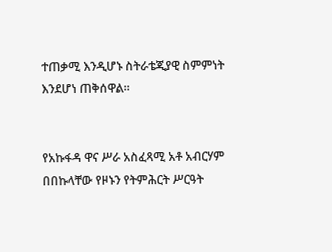ተጠቃሚ እንዲሆኑ ስትራቴጂያዊ ስምምነት እንደሆነ ጠቅሰዋል።


የአኩፋዳ ዋና ሥራ አስፈጻሚ አቶ አብርሃም በበኩላቸው የዞኑን የትምሕርት ሥርዓት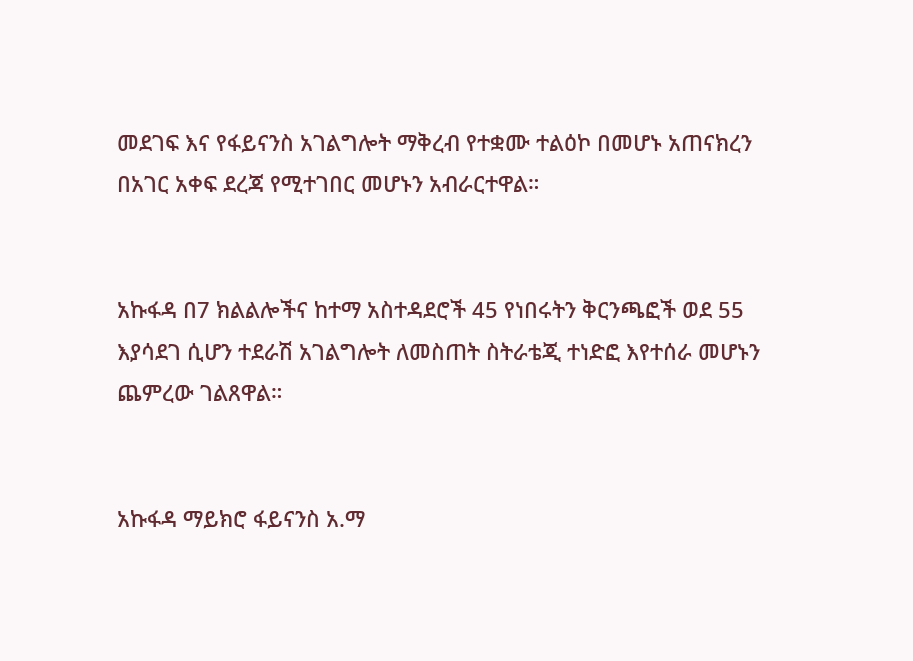መደገፍ እና የፋይናንስ አገልግሎት ማቅረብ የተቋሙ ተልዕኮ በመሆኑ አጠናክረን በአገር አቀፍ ደረጃ የሚተገበር መሆኑን አብራርተዋል።


አኩፋዳ በ7 ክልልሎችና ከተማ አስተዳደሮች 45 የነበሩትን ቅርንጫፎች ወደ 55 እያሳደገ ሲሆን ተደራሽ አገልግሎት ለመስጠት ስትራቴጂ ተነድፎ እየተሰራ መሆኑን ጨምረው ገልጸዋል።


አኩፋዳ ማይክሮ ፋይናንስ አ.ማ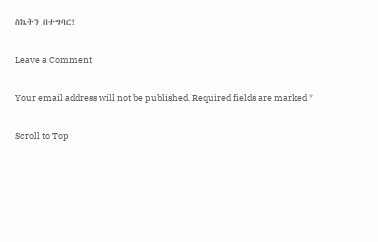ስኬትን በተግባር!

Leave a Comment

Your email address will not be published. Required fields are marked *

Scroll to Top